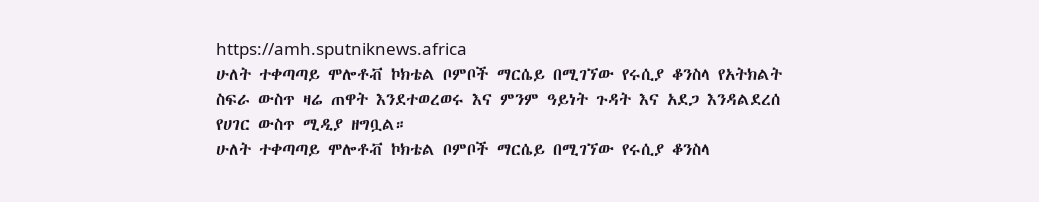https://amh.sputniknews.africa
ሁለት ተቀጣጣይ ሞሎቶቭ ኮክቴል ቦምቦች ማርሴይ በሚገኘው የሩሲያ ቆንስላ የአትክልት ስፍራ ውስጥ ዛሬ ጠዋት እንደተወረወሩ እና ምንም ዓይነት ጉዳት እና አደጋ እንዳልደረሰ የሀገር ውስጥ ሚዲያ ዘግቧል።
ሁለት ተቀጣጣይ ሞሎቶቭ ኮክቴል ቦምቦች ማርሴይ በሚገኘው የሩሲያ ቆንስላ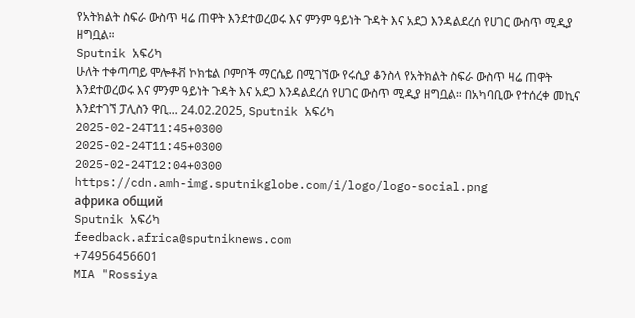የአትክልት ስፍራ ውስጥ ዛሬ ጠዋት እንደተወረወሩ እና ምንም ዓይነት ጉዳት እና አደጋ እንዳልደረሰ የሀገር ውስጥ ሚዲያ ዘግቧል።
Sputnik አፍሪካ
ሁለት ተቀጣጣይ ሞሎቶቭ ኮክቴል ቦምቦች ማርሴይ በሚገኘው የሩሲያ ቆንስላ የአትክልት ስፍራ ውስጥ ዛሬ ጠዋት እንደተወረወሩ እና ምንም ዓይነት ጉዳት እና አደጋ እንዳልደረሰ የሀገር ውስጥ ሚዲያ ዘግቧል። በአካባቢው የተሰረቀ መኪና እንደተገኘ ፓሊስን ዋቢ... 24.02.2025, Sputnik አፍሪካ
2025-02-24T11:45+0300
2025-02-24T11:45+0300
2025-02-24T12:04+0300
https://cdn.amh-img.sputnikglobe.com/i/logo/logo-social.png
африка общий
Sputnik አፍሪካ
feedback.africa@sputniknews.com
+74956456601
MIA "Rossiya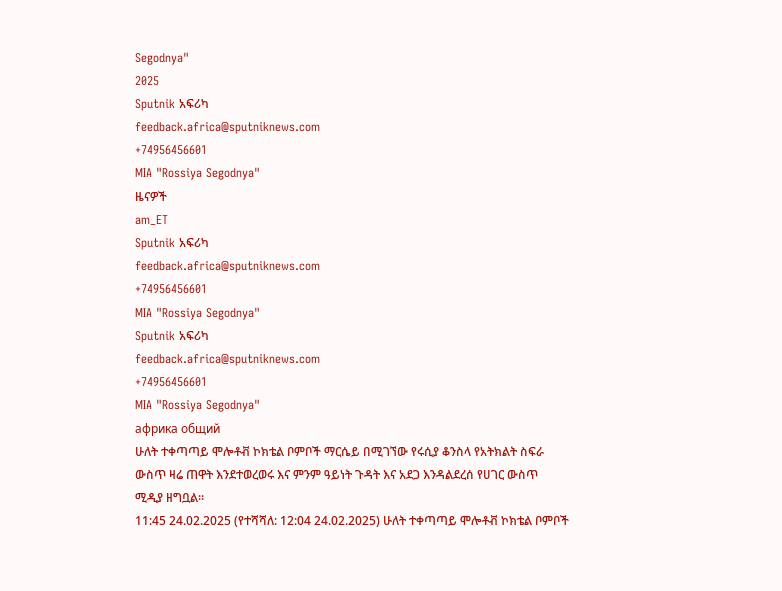Segodnya"
2025
Sputnik አፍሪካ
feedback.africa@sputniknews.com
+74956456601
MIA "Rossiya Segodnya"
ዜናዎች
am_ET
Sputnik አፍሪካ
feedback.africa@sputniknews.com
+74956456601
MIA "Rossiya Segodnya"
Sputnik አፍሪካ
feedback.africa@sputniknews.com
+74956456601
MIA "Rossiya Segodnya"
африка общий
ሁለት ተቀጣጣይ ሞሎቶቭ ኮክቴል ቦምቦች ማርሴይ በሚገኘው የሩሲያ ቆንስላ የአትክልት ስፍራ ውስጥ ዛሬ ጠዋት እንደተወረወሩ እና ምንም ዓይነት ጉዳት እና አደጋ እንዳልደረሰ የሀገር ውስጥ ሚዲያ ዘግቧል።
11:45 24.02.2025 (የተሻሻለ: 12:04 24.02.2025) ሁለት ተቀጣጣይ ሞሎቶቭ ኮክቴል ቦምቦች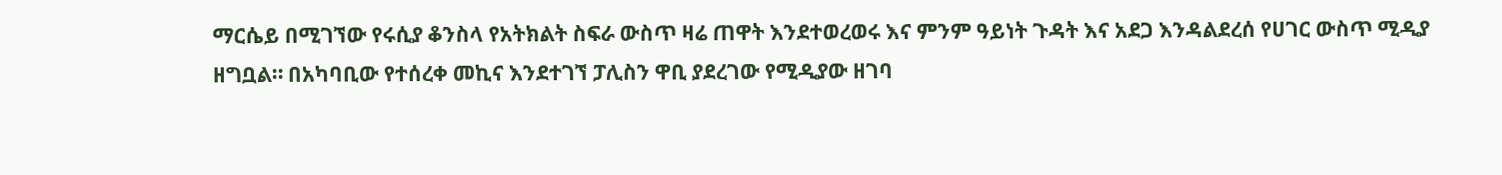ማርሴይ በሚገኘው የሩሲያ ቆንስላ የአትክልት ስፍራ ውስጥ ዛሬ ጠዋት እንደተወረወሩ እና ምንም ዓይነት ጉዳት እና አደጋ እንዳልደረሰ የሀገር ውስጥ ሚዲያ ዘግቧል። በአካባቢው የተሰረቀ መኪና እንደተገኘ ፓሊስን ዋቢ ያደረገው የሚዲያው ዘገባ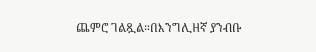ጨምሮ ገልጿል።በእንግሊዘኛ ያንብቡ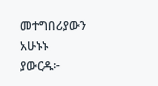መተግበሪያውን አሁኑኑ ያውርዱ፦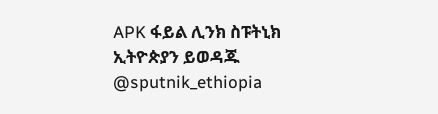APK ፋይል ሊንክ ስፑትኒክ ኢትዮጵያን ይወዳጁ @sputnik_ethiopia